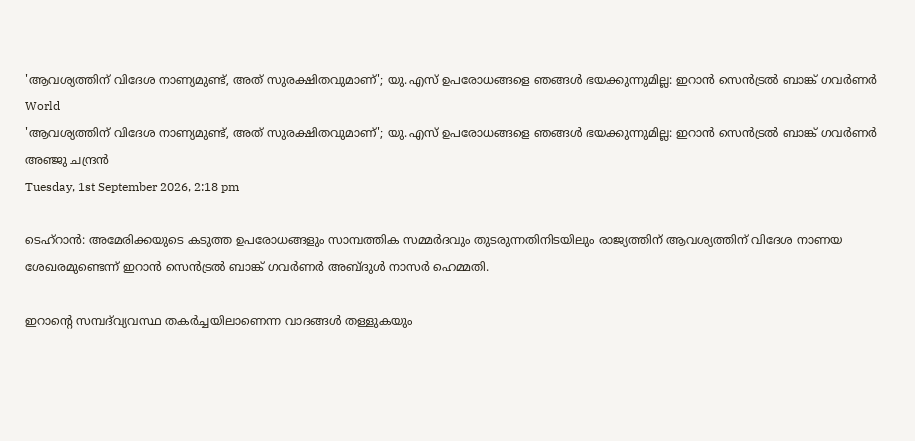'ആവശ്യത്തിന് വിദേശ നാണ്യമുണ്ട്, അത് സുരക്ഷിതവുമാണ്'; യു.എസ് ഉപരോധങ്ങളെ ഞങ്ങള്‍ ഭയക്കുന്നുമില്ല: ഇറാന്‍ സെന്‍ട്രല്‍ ബാങ്ക് ഗവര്‍ണര്‍
World
'ആവശ്യത്തിന് വിദേശ നാണ്യമുണ്ട്, അത് സുരക്ഷിതവുമാണ്'; യു.എസ് ഉപരോധങ്ങളെ ഞങ്ങള്‍ ഭയക്കുന്നുമില്ല: ഇറാന്‍ സെന്‍ട്രല്‍ ബാങ്ക് ഗവര്‍ണര്‍
അഞ്ജു ചന്ദ്രന്‍
Tuesday, 1st September 2026, 2:18 pm

ടെഹ്‌റാന്‍: അമേരിക്കയുടെ കടുത്ത ഉപരോധങ്ങളും സാമ്പത്തിക സമ്മര്‍ദവും തുടരുന്നതിനിടയിലും രാജ്യത്തിന് ആവശ്യത്തിന് വിദേശ നാണയ ശേഖരമുണ്ടെന്ന് ഇറാന്‍ സെന്‍ട്രല്‍ ബാങ്ക് ഗവര്‍ണര്‍ അബ്ദുള്‍ നാസര്‍ ഹെമ്മതി.

ഇറാന്റെ സമ്പദ്‌വ്യവസ്ഥ തകര്‍ച്ചയിലാണെന്ന വാദങ്ങള്‍ തള്ളുകയും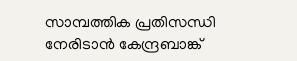സാമ്പത്തിക പ്രതിസന്ധി നേരിടാന്‍ കേന്ദ്രബാങ്ക്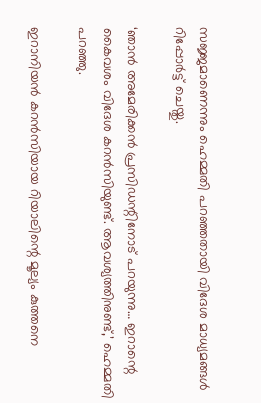സജ്ജമാണെന്നും ഹെമ്മതി പറഞ്ഞതായി വിദേശ മാധ്യമങ്ങള്‍ റിപ്പോര്‍ട്ട് ചെയ്തു.

‘ഞാന്‍ അമേരിക്കന്‍ പ്രസിഡന്റിനോട് പറയുന്നു… ഇറാന്റെ കൈവശം വിദേശ കറന്‍സിയുണ്ട്. ആവശ്യത്തിനുണ്ട്,’ ഹെമ്മതി പറഞ്ഞു.

ഇറാനിയന്‍ കറന്‍സിയായ റിയാലിന്റെ മൂല്യം കുത്തനെ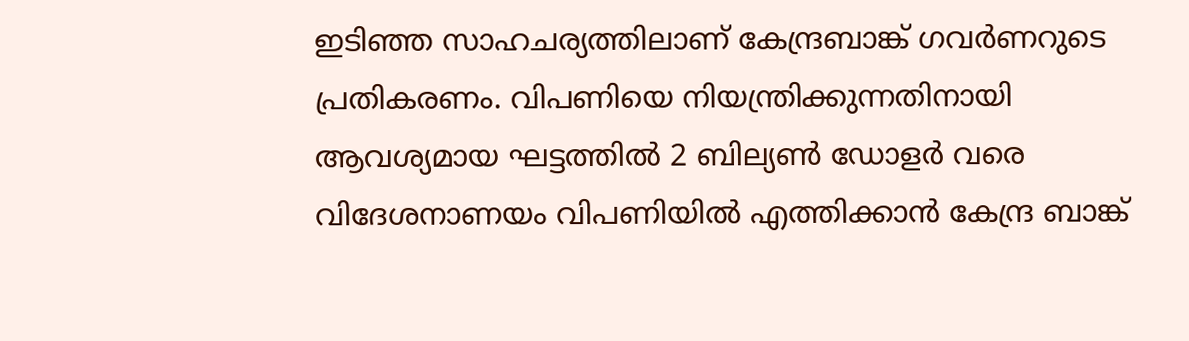ഇടിഞ്ഞ സാഹചര്യത്തിലാണ് കേന്ദ്രബാങ്ക് ഗവര്‍ണറുടെ പ്രതികരണം. വിപണിയെ നിയന്ത്രിക്കുന്നതിനായി ആവശ്യമായ ഘട്ടത്തില്‍ 2 ബില്യണ്‍ ഡോളര്‍ വരെ വിദേശനാണയം വിപണിയില്‍ എത്തിക്കാന്‍ കേന്ദ്ര ബാങ്ക്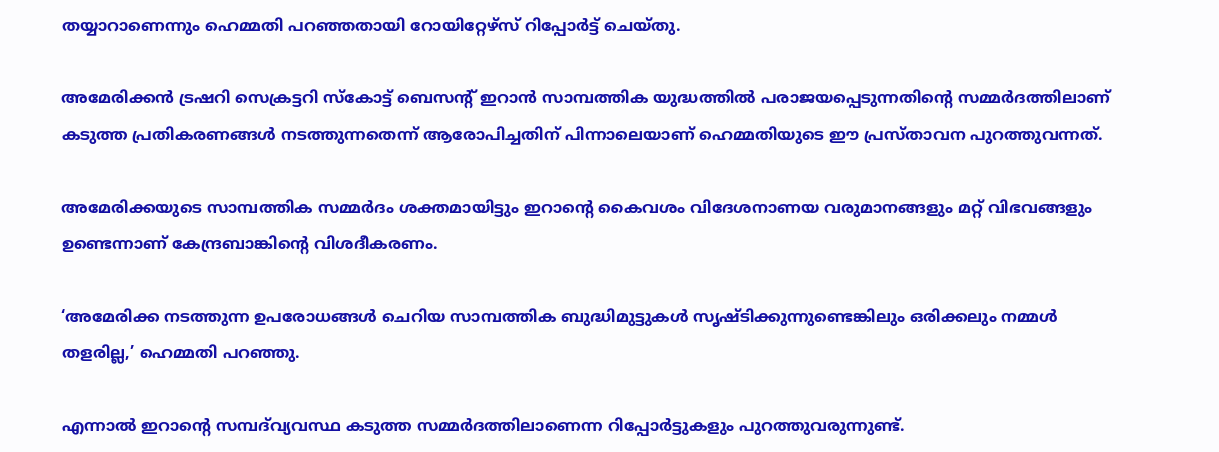തയ്യാറാണെന്നും ഹെമ്മതി പറഞ്ഞതായി റോയിറ്റേഴ്‌സ് റിപ്പോര്‍ട്ട് ചെയ്തു.

അമേരിക്കന്‍ ട്രഷറി സെക്രട്ടറി സ്‌കോട്ട് ബെസന്റ് ഇറാന്‍ സാമ്പത്തിക യുദ്ധത്തില്‍ പരാജയപ്പെടുന്നതിന്റെ സമ്മര്‍ദത്തിലാണ് കടുത്ത പ്രതികരണങ്ങള്‍ നടത്തുന്നതെന്ന് ആരോപിച്ചതിന് പിന്നാലെയാണ് ഹെമ്മതിയുടെ ഈ പ്രസ്താവന പുറത്തുവന്നത്.

അമേരിക്കയുടെ സാമ്പത്തിക സമ്മര്‍ദം ശക്തമായിട്ടും ഇറാന്റെ കൈവശം വിദേശനാണയ വരുമാനങ്ങളും മറ്റ് വിഭവങ്ങളും ഉണ്ടെന്നാണ് കേന്ദ്രബാങ്കിന്റെ വിശദീകരണം.

‘അമേരിക്ക നടത്തുന്ന ഉപരോധങ്ങള്‍ ചെറിയ സാമ്പത്തിക ബുദ്ധിമുട്ടുകള്‍ സൃഷ്ടിക്കുന്നുണ്ടെങ്കിലും ഒരിക്കലും നമ്മള്‍ തളരില്ല,’ ഹെമ്മതി പറഞ്ഞു.

എന്നാല്‍ ഇറാന്റെ സമ്പദ്‌വ്യവസ്ഥ കടുത്ത സമ്മര്‍ദത്തിലാണെന്ന റിപ്പോര്‍ട്ടുകളും പുറത്തുവരുന്നുണ്ട്.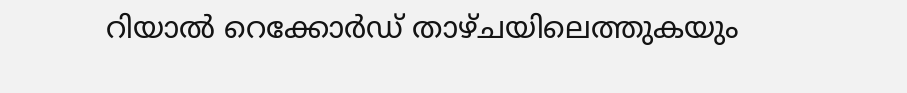റിയാല്‍ റെക്കോര്‍ഡ് താഴ്ചയിലെത്തുകയും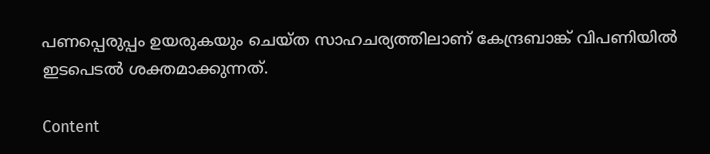പണപ്പെരുപ്പം ഉയരുകയും ചെയ്ത സാഹചര്യത്തിലാണ് കേന്ദ്രബാങ്ക് വിപണിയില്‍ ഇടപെടല്‍ ശക്തമാക്കുന്നത്.

Content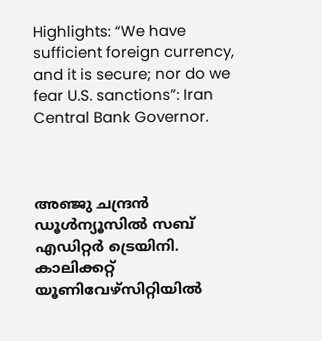Highlights: “We have sufficient foreign currency, and it is secure; nor do we fear U.S. sanctions”: Iran Central Bank Governor.



അഞ്ജു ചന്ദ്രന്‍
ഡൂള്‍ന്യൂസില്‍ സബ് എഡിറ്റര്‍ ട്രെയിനി. കാലിക്കറ്റ് യൂണിവേഴ്‌സിറ്റിയില്‍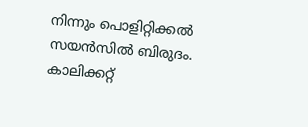നിന്നും പൊളിറ്റിക്കല്‍ സയന്‍സില്‍ ബിരുദം. കാലിക്കറ്റ്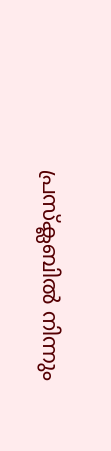പ്രസ്‌ക്ലബില്‍ നിന്നും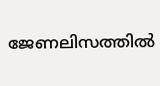ജേണലിസത്തില്‍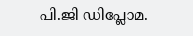പി.ജി ഡിപ്ലോമ.